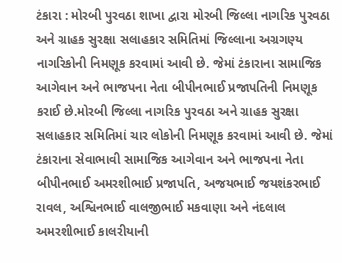ટંકારા : મોરબી પુરવઠા શાખા દ્વારા મોરબી જિલ્લા નાગરિક પુરવઠા અને ગ્રાહક સુરક્ષા સલાહકાર સમિતિમાં જિલ્લાના અગ્રગણ્ય નાગરિકોની નિમણૂક કરવામાં આવી છે. જેમાં ટંકારાના સામાજિક આગેવાન અને ભાજપના નેતા બીપીનભાઈ પ્રજાપતિની નિમણૂક કરાઈ છે.મોરબી જિલ્લા નાગરિક પુરવઠા અને ગ્રાહક સુરક્ષા સલાહકાર સમિતિમાં ચાર લોકોની નિમણૂક કરવામાં આવી છે. જેમાં ટંકારાના સેવાભાવી સામાજિક આગેવાન અને ભાજપના નેતા બીપીનભાઈ અમરશીભાઈ પ્રજાપતિ, અજયભાઈ જયશંકરભાઈ રાવલ, અશ્વિનભાઈ વાલજીભાઈ મકવાણા અને નંદલાલ અમરશીભાઈ કાલરીયાની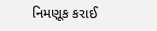નિમણૂક કરાઈ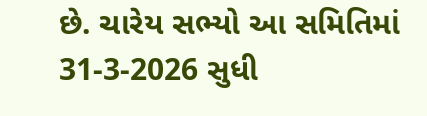છે. ચારેય સભ્યો આ સમિતિમાં 31-3-2026 સુધી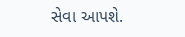સેવા આપશે.